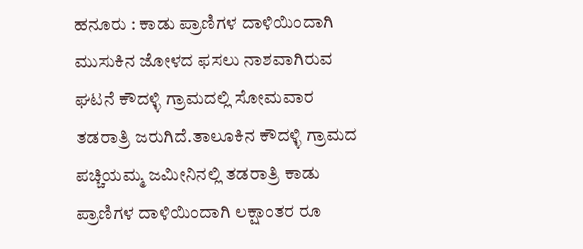ಹನೂರು : ಕಾಡು ಪ್ರಾಣಿಗಳ ದಾಳಿಯಿಂದಾಗಿ ಮುಸುಕಿನ ಜೋಳದ ಫಸಲು ನಾಶವಾಗಿರುವ ಘಟನೆ ಕೌದಳ್ಳಿ ಗ್ರಾಮದಲ್ಲಿ ಸೋಮವಾರ ತಡರಾತ್ರಿ ಜರುಗಿದೆ.ತಾಲೂಕಿನ ಕೌದಳ್ಳಿ ಗ್ರಾಮದ ಪಚ್ಚಿಯಮ್ಮ ಜಮೀನಿನಲ್ಲಿ ತಡರಾತ್ರಿ ಕಾಡು ಪ್ರಾಣಿಗಳ ದಾಳಿಯಿಂದಾಗಿ ಲಕ್ಷಾಂತರ ರೂ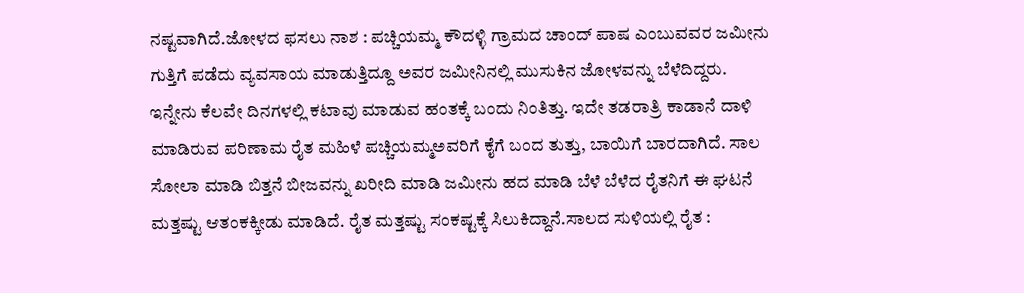ನಷ್ಟವಾಗಿದೆ.ಜೋಳದ ಫಸಲು ನಾಶ : ಪಚ್ಚಿಯಮ್ಮ ಕೌದಳ್ಳಿ ಗ್ರಾಮದ ಚಾಂದ್ ಪಾಷ ಎಂಬುವವರ ಜಮೀನು ಗುತ್ತಿಗೆ ಪಡೆದು ವ್ಯವಸಾಯ ಮಾಡುತ್ತಿದ್ದೂ ಅವರ ಜಮೀನಿನಲ್ಲಿ ಮುಸುಕಿನ ಜೋಳವನ್ನು ಬೆಳೆದಿದ್ದರು. ಇನ್ನೇನು ಕೆಲವೇ ದಿನಗಳಲ್ಲಿ ಕಟಾವು ಮಾಡುವ ಹಂತಕ್ಕೆ ಬಂದು ನಿಂತಿತ್ತು. ಇದೇ ತಡರಾತ್ರಿ ಕಾಡಾನೆ ದಾಳಿ ಮಾಡಿರುವ ಪರಿಣಾಮ ರೈತ ಮಹಿಳೆ ಪಚ್ಚಿಯಮ್ಮಅವರಿಗೆ ಕೈಗೆ ಬಂದ ತುತ್ತು, ಬಾಯಿಗೆ ಬಾರದಾಗಿದೆ. ಸಾಲ ಸೋಲಾ ಮಾಡಿ ಬಿತ್ತನೆ ಬೀಜವನ್ನು ಖರೀದಿ ಮಾಡಿ ಜಮೀನು ಹದ ಮಾಡಿ ಬೆಳೆ ಬೆಳೆದ ರೈತನಿಗೆ ಈ ಘಟನೆ ಮತ್ತಷ್ಟು ಆತಂಕಕ್ಕೀಡು ಮಾಡಿದೆ. ರೈತ ಮತ್ತಷ್ಟು ಸಂಕಷ್ಟಕ್ಕೆ ಸಿಲುಕಿದ್ದಾನೆ.ಸಾಲದ ಸುಳಿಯಲ್ಲಿ ರೈತ :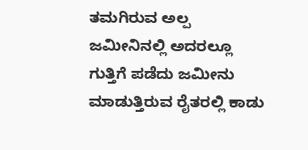ತಮಗಿರುವ ಅಲ್ಪ ಜಮೀನಿನಲ್ಲಿ ಅದರಲ್ಲೂ ಗುತ್ತಿಗೆ ಪಡೆದು ಜಮೀನು ಮಾಡುತ್ತಿರುವ ರೈತರಲ್ಲಿ ಕಾಡು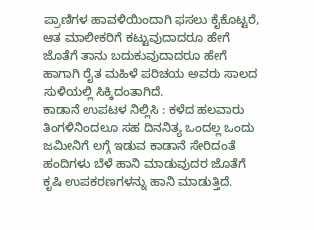ಪ್ರಾಣಿಗಳ ಹಾವಳಿಯಿಂದಾಗಿ ಫಸಲು ಕೈಕೊಟ್ಟರೆ, ಆತ ಮಾಲೀಕರಿಗೆ ಕಟ್ಟುವುದಾದರೂ ಹೇಗೆ ಜೊತೆಗೆ ತಾನು ಬದುಕುವುದಾದರೂ ಹೇಗೆ ಹಾಗಾಗಿ ರೈತ ಮಹಿಳೆ ಪರಿಚಯ ಅವರು ಸಾಲದ ಸುಳಿಯಲ್ಲಿ ಸಿಕ್ಕಿದಂತಾಗಿದೆ.
ಕಾಡಾನೆ ಉಪಟಳ ನಿಲ್ಲಿಸಿ : ಕಳೆದ ಹಲವಾರು ತಿಂಗಳಿನಿಂದಲೂ ಸಹ ದಿನನಿತ್ಯ ಒಂದಲ್ಲ ಒಂದು ಜಮೀನಿಗೆ ಲಗ್ಗೆ ಇಡುವ ಕಾಡಾನೆ ಸೇರಿದಂತೆ ಹಂದಿಗಳು ಬೆಳೆ ಹಾನಿ ಮಾಡುವುದರ ಜೊತೆಗೆ ಕೃಷಿ ಉಪಕರಣಗಳನ್ನು ಹಾನಿ ಮಾಡುತ್ತಿದೆ.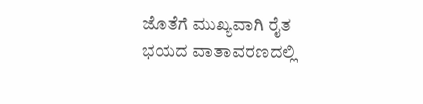ಜೊತೆಗೆ ಮುಖ್ಯವಾಗಿ ರೈತ ಭಯದ ವಾತಾವರಣದಲ್ಲಿ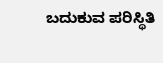ಬದುಕುವ ಪರಿಸ್ಥಿತಿ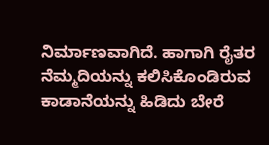ನಿರ್ಮಾಣವಾಗಿದೆ. ಹಾಗಾಗಿ ರೈತರ ನೆಮ್ಮದಿಯನ್ನು ಕಲಿಸಿಕೊಂಡಿರುವ ಕಾಡಾನೆಯನ್ನು ಹಿಡಿದು ಬೇರೆ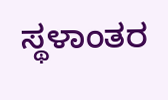ಸ್ಥಳಾಂತರ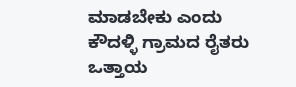ಮಾಡಬೇಕು ಎಂದು ಕೌದಳ್ಳಿ ಗ್ರಾಮದ ರೈತರು ಒತ್ತಾಯ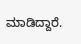ಮಾಡಿದ್ದಾರೆ.